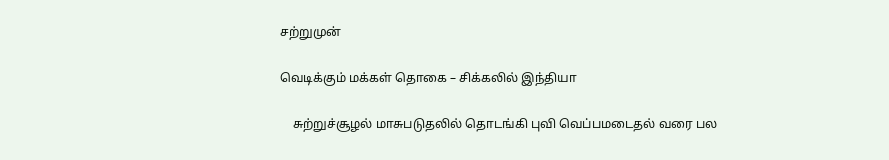சற்றுமுன்

வெடிக்கும் மக்கள் தொகை – சிக்கலில் இந்தியா

    சுற்றுச்சூழல் மாசுபடுதலில் தொடங்கி புவி வெப்பமடைதல் வரை பல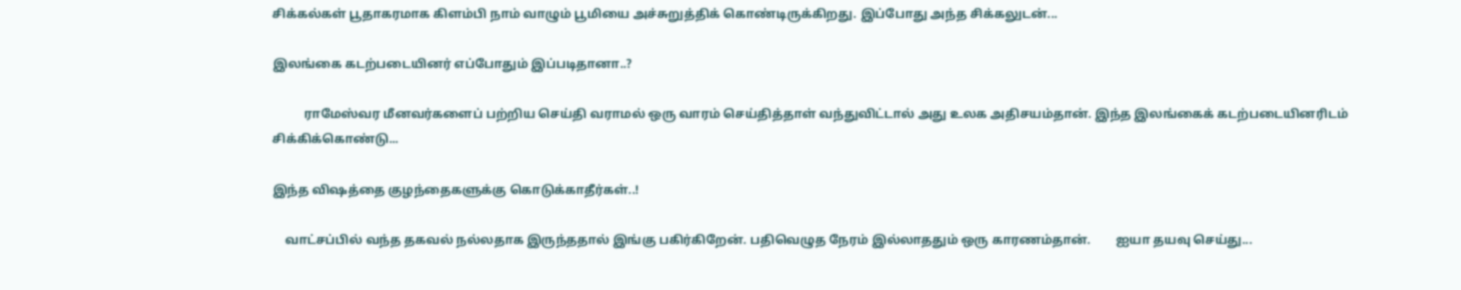சிக்கல்கள் பூதாகரமாக கிளம்பி நாம் வாழும் பூமியை அச்சுறுத்திக் கொண்டிருக்கிறது. இப்போது அந்த சிக்கலுடன்...

இலங்கை கடற்படையினர் எப்போதும் இப்படிதானா..?

          ராமேஸ்வர மீனவர்களைப் பற்றிய செய்தி வராமல் ஒரு வாரம் செய்தித்தாள் வந்துவிட்டால் அது உலக அதிசயம்தான். இந்த இலங்கைக் கடற்படையினரிடம் சிக்கிக்கொண்டு...

இந்த விஷத்தை குழந்தைகளுக்கு கொடுக்காதீர்கள்..!

    வாட்சப்பில் வந்த தகவல் நல்லதாக இருந்ததால் இங்கு பகிர்கிறேன். பதிவெழுத நேரம் இல்லாததும் ஒரு காரணம்தான்.        ஐயா தயவு செய்து...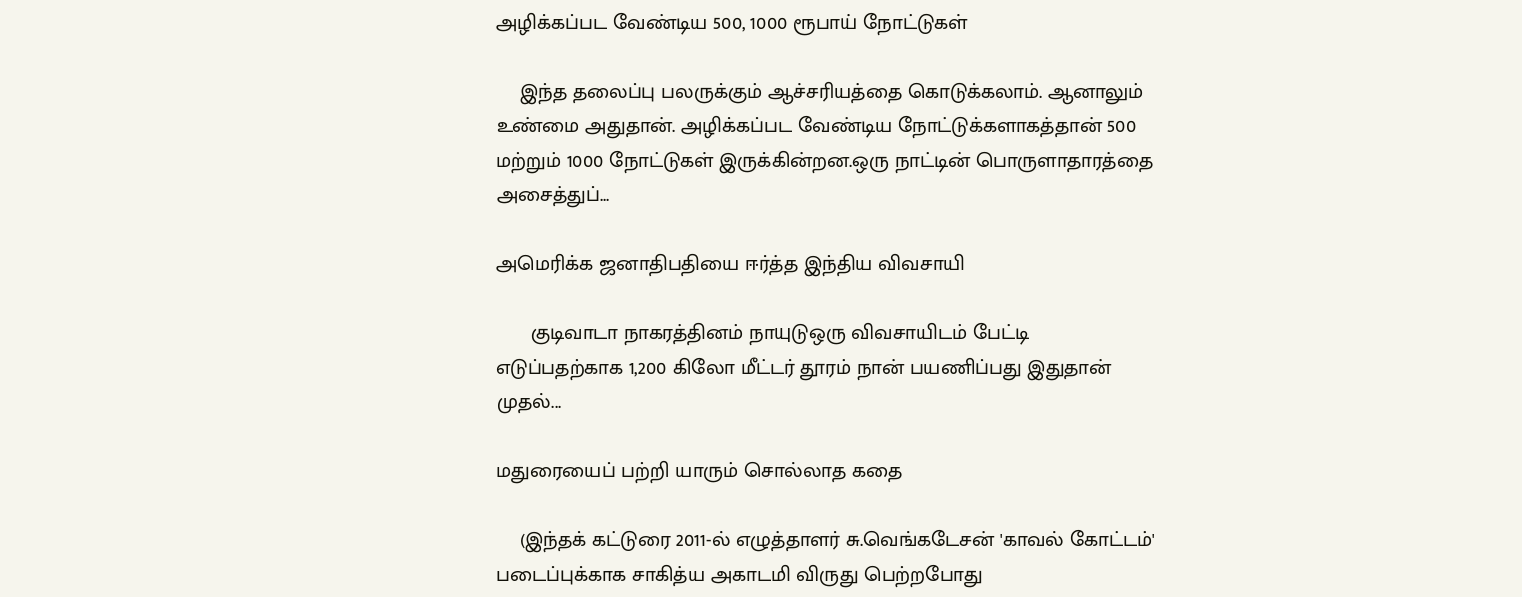அழிக்கப்பட வேண்டிய 500, 1000 ரூபாய் நோட்டுகள்

    இந்த தலைப்பு பலருக்கும் ஆச்சரியத்தை கொடுக்கலாம். ஆனாலும் உண்மை அதுதான். அழிக்கப்பட வேண்டிய நோட்டுக்களாகத்தான் 500 மற்றும் 1000 நோட்டுகள் இருக்கின்றன.ஒரு நாட்டின் பொருளாதாரத்தை அசைத்துப்...

அமெரிக்க ஜனாதிபதியை ஈர்த்த இந்திய விவசாயி

      குடிவாடா நாகரத்தினம் நாயுடுஒரு விவசாயிடம் பேட்டி எடுப்பதற்காக 1,200 கிலோ மீட்டர் தூரம் நான் பயணிப்பது இதுதான் முதல்...

மதுரையைப் பற்றி யாரும் சொல்லாத கதை

    (இந்தக் கட்டுரை 2011-ல் எழுத்தாளர் சு.வெங்கடேசன் 'காவல் கோட்டம்' படைப்புக்காக சாகித்ய அகாடமி விருது பெற்றபோது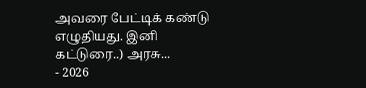அவரை பேட்டிக் கண்டு எழுதியது. இனி கட்டுரை..) அரசு...
- 2026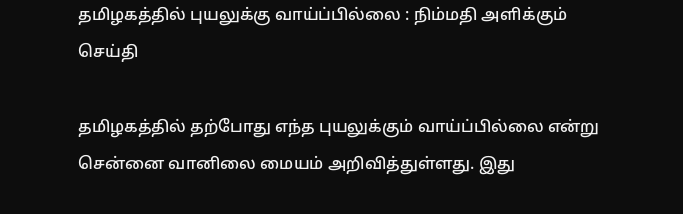தமிழகத்தில் புயலுக்கு வாய்ப்பில்லை : நிம்மதி அளிக்கும் செய்தி

தமிழகத்தில் தற்போது எந்த புயலுக்கும் வாய்ப்பில்லை என்று சென்னை வானிலை மையம் அறிவித்துள்ளது. இது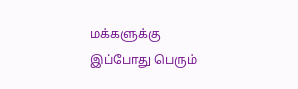மக்களுக்கு இப்போது பெரும்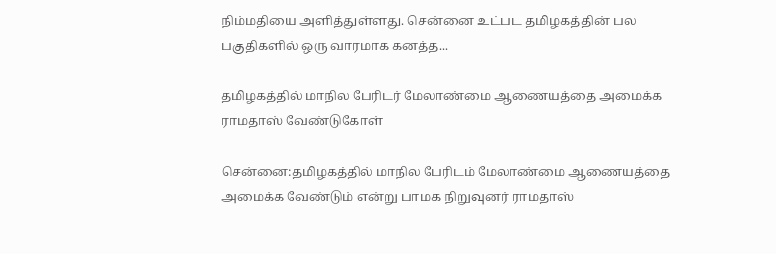நிம்மதியை அளித்துள்ளது. சென்னை உட்பட தமிழகத்தின் பல பகுதிகளில் ஒரு வாரமாக கனத்த...

தமிழகத்தில் மாநில பேரிடர் மேலாண்மை ஆணையத்தை அமைக்க ராமதாஸ் வேண்டுகோள்

சென்னை:தமிழகத்தில் மாநில பேரிடம் மேலாண்மை ஆணையத்தை அமைக்க வேண்டும் என்று பாமக நிறுவுனர் ராமதாஸ்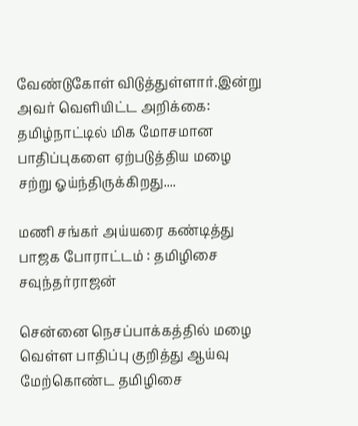வேண்டுகோள் விடுத்துள்ளார்.இன்று அவர் வெளியிட்ட அறிக்கை: தமிழ்நாட்டில் மிக மோசமான பாதிப்புகளை ஏற்படுத்திய மழை சற்று ஓய்ந்திருக்கிறது....

மணி சங்கர் அய்யரை கண்டித்து பாஜக போராட்டம் : தமிழிசை சவுந்தர்ராஜன்

சென்னை நெசப்பாக்கத்தில் மழை வெள்ள பாதிப்பு குறித்து ஆய்வு மேற்கொண்ட தமிழிசை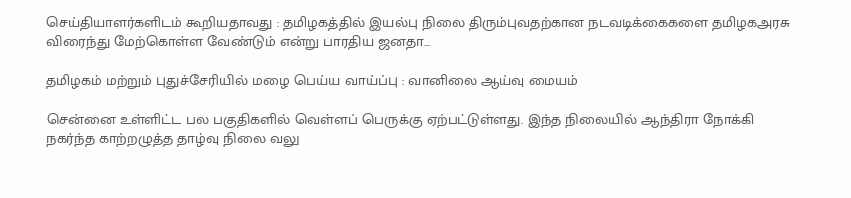செய்தியாளர்களிடம் கூறியதாவது : தமிழகத்தில் இயல்பு நிலை திரும்புவதற்கான நடவடிக்கைகளை தமிழகஅரசு விரைந்து மேற்கொள்ள வேண்டும் என்று பாரதிய ஜனதா...

தமிழகம் மற்றும் புதுச்சேரியில் மழை பெய்ய வாய்ப்பு : வானிலை ஆய்வு மையம்

சென்னை உள்ளிட்ட பல பகுதிகளில் வெள்ளப் பெருக்கு ஏற்பட்டுள்ளது. இந்த நிலையில் ஆந்திரா நோக்கி நகர்ந்த காற்றழுத்த தாழ்வு நிலை வலு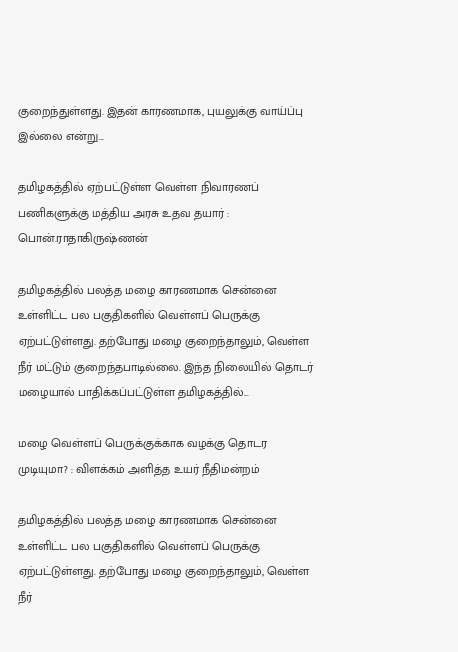குறைந்துள்ளது. இதன் காரணமாக, புயலுக்கு வாய்ப்பு இல்லை என்று...

தமிழகத்தில் ஏற்பட்டுள்ள வெள்ள நிவாரணப் பணிகளுக்கு மத்திய அரசு உதவ தயார் : பொன்.ராதாகிருஷ்ணன்

தமிழகத்தில் பலத்த மழை காரணமாக சென்னை உள்ளிட்ட பல பகுதிகளில் வெள்ளப் பெருக்கு ஏற்பட்டுள்ளது. தற்போது மழை குறைந்தாலும், வெள்ள நீர் மட்டும் குறைந்தபாடில்லை. இந்த நிலையில் தொடர் மழையால் பாதிக்கப்பட்டுள்ள தமிழகத்தில்...

மழை வெள்ளப் பெருக்குக்காக வழக்கு தொடர முடியுமா? : விளக்கம் அளித்த உயர் நீதிமன்றம்

தமிழகத்தில் பலத்த மழை காரணமாக சென்னை உள்ளிட்ட பல பகுதிகளில் வெள்ளப் பெருக்கு ஏற்பட்டுள்ளது. தற்போது மழை குறைந்தாலும், வெள்ள நீர்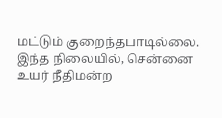மட்டும் குறைந்தபாடில்லை. இந்த நிலையில், சென்னை உயர் நீதிமன்ற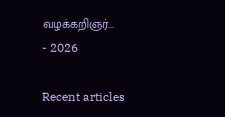வழக்கறிஞர்...
- 2026

Recent articles